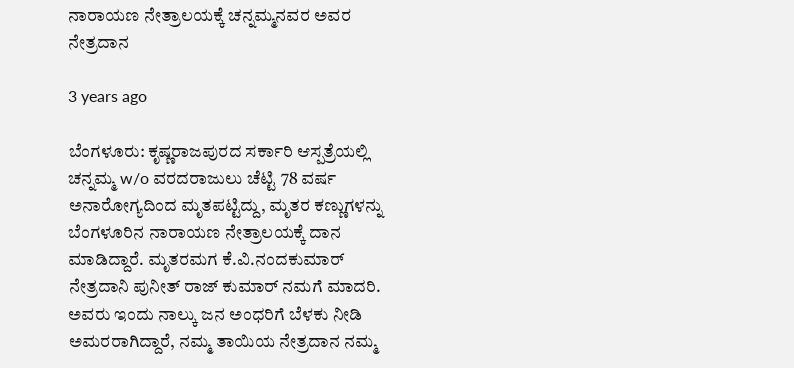ನಾರಾಯಣ ನೇತ್ರಾಲಯಕ್ಕೆ ಚನ್ನಮ್ಮನವರ ಅವರ ನೇತ್ರದಾನ

3 years ago

ಬೆಂಗಳೂರು: ಕೃಷ್ಣರಾಜಪುರದ ಸರ್ಕಾರಿ ಆಸ್ಪತ್ರೆಯಲ್ಲಿ ಚನ್ನಮ್ಮ w/o ವರದರಾಜುಲು ಚೆಟ್ಟಿ 78 ವರ್ಷ ಅನಾರೋಗ್ಯದಿಂದ ಮೃತಪಟ್ಟಿದ್ದು, ಮೃತರ ಕಣ್ಣುಗಳನ್ನು ಬೆಂಗಳೂರಿನ ನಾರಾಯಣ ನೇತ್ರಾಲಯಕ್ಕೆ ದಾನ ಮಾಡಿದ್ದಾರೆ. ಮೃತರಮಗ ಕೆ.ವಿ.ನಂದಕುಮಾರ್ ನೇತ್ರದಾನಿ ಪುನೀತ್ ರಾಜ್ ಕುಮಾರ್ ನಮಗೆ ಮಾದರಿ. ಅವರು ಇಂದು ನಾಲ್ಕು ಜನ ಅಂಧರಿಗೆ ಬೆಳಕು ನೀಡಿ ಅಮರರಾಗಿದ್ದಾರೆ, ನಮ್ಮ ತಾಯಿಯ ನೇತ್ರದಾನ ನಮ್ಮ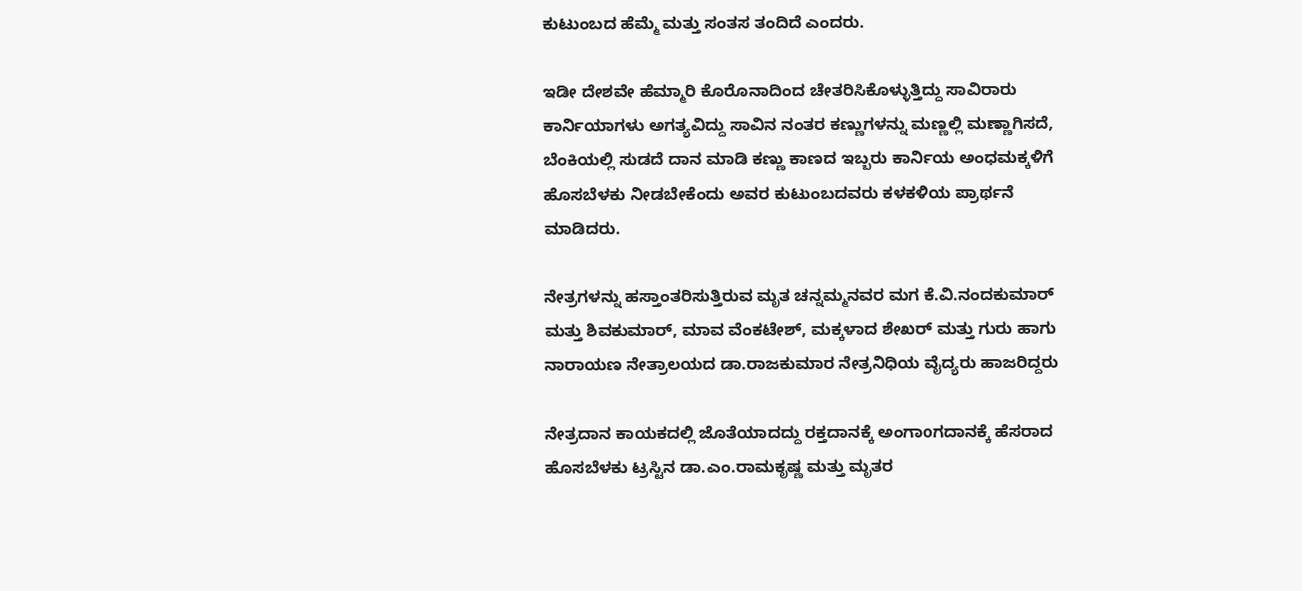ಕುಟುಂಬದ ಹೆಮ್ಮೆ ಮತ್ತು ಸಂತಸ ತಂದಿದೆ ಎಂದರು.

ಇಡೀ ದೇಶವೇ ಹೆಮ್ಮಾರಿ ಕೊರೊನಾದಿಂದ ಚೇತರಿಸಿಕೊಳ್ಳುತ್ತಿದ್ದು ಸಾವಿರಾರು ಕಾರ್ನಿಯಾಗಳು ಅಗತ್ಯವಿದ್ದು ಸಾವಿನ ನಂತರ ಕಣ್ಣುಗಳನ್ನು ಮಣ್ಣಲ್ಲಿ ಮಣ್ಣಾಗಿಸದೆ, ಬೆಂಕಿಯಲ್ಲಿ ಸುಡದೆ ದಾನ ಮಾಡಿ ಕಣ್ಣು ಕಾಣದ ಇಬ್ಬರು ಕಾರ್ನಿಯ ಅಂಧಮಕ್ಕಳಿಗೆ ಹೊಸಬೆಳಕು ನೀಡಬೇಕೆಂದು ಅವರ ಕುಟುಂಬದವರು ಕಳಕಳಿಯ ಪ್ರಾರ್ಥನೆ ಮಾಡಿದರು.

ನೇತ್ರಗಳನ್ನು ಹಸ್ತಾಂತರಿಸುತ್ತಿರುವ ಮೃತ ಚನ್ನಮ್ಮನವರ ಮಗ ಕೆ.ವಿ.ನಂದಕುಮಾರ್ ಮತ್ತು ಶಿವಕುಮಾರ್, ಮಾವ ವೆಂಕಟೇಶ್, ಮಕ್ಕಳಾದ ಶೇಖರ್ ಮತ್ತು ಗುರು ಹಾಗು ನಾರಾಯಣ ನೇತ್ರಾಲಯದ ಡಾ.ರಾಜಕುಮಾರ ನೇತ್ರನಿಧಿಯ ವೈದ್ಯರು ಹಾಜರಿದ್ದರು

ನೇತ್ರದಾನ ಕಾಯಕದಲ್ಲಿ ಜೊತೆಯಾದದ್ದು ರಕ್ತದಾನಕ್ಕೆ ಅಂಗಾoಗದಾನಕ್ಕೆ ಹೆಸರಾದ ಹೊಸಬೆಳಕು ಟ್ರಸ್ಟಿನ ಡಾ.ಎಂ.ರಾಮಕೃಷ್ಣ ಮತ್ತು ಮೃತರ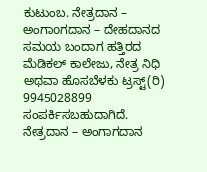ಕುಟುಂಬ. ನೇತ್ರದಾನ – ಅಂಗಾoಗದಾನ – ದೇಹದಾನದ ಸಮಯ ಬಂದಾಗ ಹತ್ತಿರದ ಮೆಡಿಕಲ್ ಕಾಲೇಜು, ನೇತ್ರ ನಿಧಿ ಅಥವಾ ಹೊಸಬೆಳಕು ಟ್ರಸ್ಟ್(ರಿ) 9945028899 ಸಂಪರ್ಕಿಸಬಹುದಾಗಿದೆ.
ನೇತ್ರದಾನ – ಅಂಗಾಗದಾನ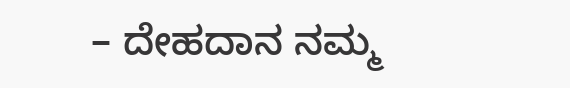– ದೇಹದಾನ ನಮ್ಮ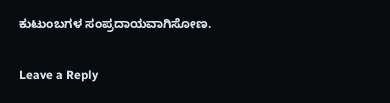ಕುಟುಂಬಗಳ ಸಂಪ್ರದಾಯವಾಗಿಸೋಣ.

Leave a Reply